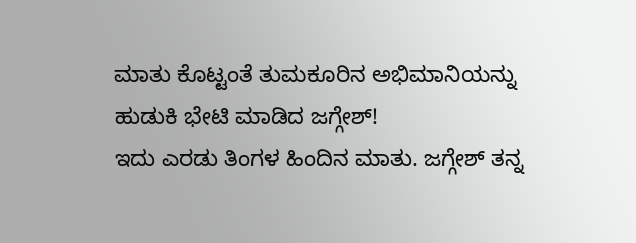ಮಾತು ಕೊಟ್ಟಂತೆ ತುಮಕೂರಿನ ಅಭಿಮಾನಿಯನ್ನು ಹುಡುಕಿ ಭೇಟಿ ಮಾಡಿದ ಜಗ್ಗೇಶ್!
ಇದು ಎರಡು ತಿಂಗಳ ಹಿಂದಿನ ಮಾತು. ಜಗ್ಗೇಶ್ ತನ್ನ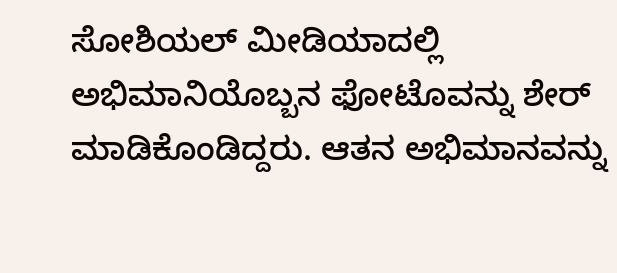ಸೋಶಿಯಲ್ ಮೀಡಿಯಾದಲ್ಲಿ ಅಭಿಮಾನಿಯೊಬ್ಬನ ಫೋಟೊವನ್ನು ಶೇರ್ ಮಾಡಿಕೊಂಡಿದ್ದರು. ಆತನ ಅಭಿಮಾನವನ್ನು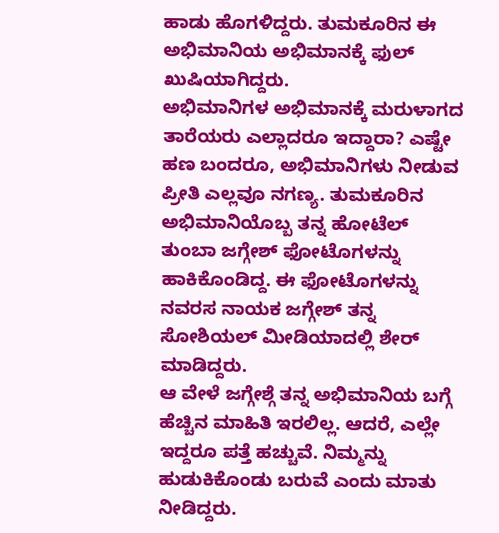ಹಾಡು ಹೊಗಳಿದ್ದರು. ತುಮಕೂರಿನ ಈ ಅಭಿಮಾನಿಯ ಅಭಿಮಾನಕ್ಕೆ ಫುಲ್ ಖುಷಿಯಾಗಿದ್ದರು.
ಅಭಿಮಾನಿಗಳ ಅಭಿಮಾನಕ್ಕೆ ಮರುಳಾಗದ ತಾರೆಯರು ಎಲ್ಲಾದರೂ ಇದ್ದಾರಾ? ಎಷ್ಟೇ ಹಣ ಬಂದರೂ, ಅಭಿಮಾನಿಗಳು ನೀಡುವ ಪ್ರೀತಿ ಎಲ್ಲವೂ ನಗಣ್ಯ. ತುಮಕೂರಿನ ಅಭಿಮಾನಿಯೊಬ್ಬ ತನ್ನ ಹೋಟೆಲ್ ತುಂಬಾ ಜಗ್ಗೇಶ್ ಫೋಟೊಗಳನ್ನು ಹಾಕಿಕೊಂಡಿದ್ದ. ಈ ಫೋಟೊಗಳನ್ನು ನವರಸ ನಾಯಕ ಜಗ್ಗೇಶ್ ತನ್ನ ಸೋಶಿಯಲ್ ಮೀಡಿಯಾದಲ್ಲಿ ಶೇರ್ ಮಾಡಿದ್ದರು.
ಆ ವೇಳೆ ಜಗ್ಗೇಶ್ಗೆ ತನ್ನ ಅಭಿಮಾನಿಯ ಬಗ್ಗೆ ಹೆಚ್ಚಿನ ಮಾಹಿತಿ ಇರಲಿಲ್ಲ. ಆದರೆ, ಎಲ್ಲೇ ಇದ್ದರೂ ಪತ್ತೆ ಹಚ್ಚುವೆ. ನಿಮ್ಮನ್ನು ಹುಡುಕಿಕೊಂಡು ಬರುವೆ ಎಂದು ಮಾತು ನೀಡಿದ್ದರು.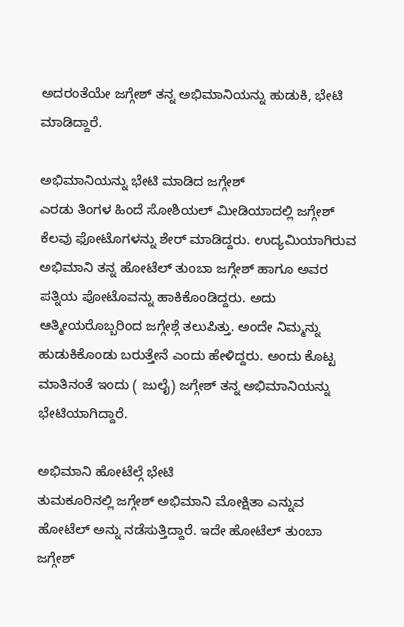ಅದರಂತೆಯೇ ಜಗ್ಗೇಶ್ ತನ್ನ ಅಭಿಮಾನಿಯನ್ನು ಹುಡುಕಿ, ಭೇಟಿ ಮಾಡಿದ್ದಾರೆ.

ಅಭಿಮಾನಿಯನ್ನು ಭೇಟಿ ಮಾಡಿದ ಜಗ್ಗೇಶ್
ಎರಡು ತಿಂಗಳ ಹಿಂದೆ ಸೋಶಿಯಲ್ ಮೀಡಿಯಾದಲ್ಲಿ ಜಗ್ಗೇಶ್ ಕೆಲವು ಫೋಟೊಗಳನ್ನು ಶೇರ್ ಮಾಡಿದ್ದರು. ಉದ್ಯಮಿಯಾಗಿರುವ ಅಭಿಮಾನಿ ತನ್ನ ಹೋಟೆಲ್ ತುಂಬಾ ಜಗ್ಗೇಶ್ ಹಾಗೂ ಅವರ ಪತ್ನಿಯ ಪೋಟೊವನ್ನು ಹಾಕಿಕೊಂಡಿದ್ದರು. ಅದು ಆತ್ಮೀಯರೊಬ್ಬರಿಂದ ಜಗ್ಗೇಶ್ಗೆ ತಲುಪಿತ್ತು. ಅಂದೇ ನಿಮ್ಮನ್ನು ಹುಡುಕಿಕೊಂಡು ಬರುತ್ತೇನೆ ಎಂದು ಹೇಳಿದ್ದರು. ಅಂದು ಕೊಟ್ಟ ಮಾತಿನಂತೆ ಇಂದು ( ಜುಲೈ) ಜಗ್ಗೇಶ್ ತನ್ನ ಅಭಿಮಾನಿಯನ್ನು ಭೇಟಿಯಾಗಿದ್ದಾರೆ.

ಅಭಿಮಾನಿ ಹೋಟೆಲ್ಗೆ ಭೇಟಿ
ತುಮಕೂರಿನಲ್ಲಿ ಜಗ್ಗೇಶ್ ಅಭಿಮಾನಿ ಮೋಕ್ಷಿತಾ ಎನ್ನುವ ಹೋಟೆಲ್ ಅನ್ನು ನಡೆಸುತ್ತಿದ್ದಾರೆ. ಇದೇ ಹೋಟೆಲ್ ತುಂಬಾ ಜಗ್ಗೇಶ್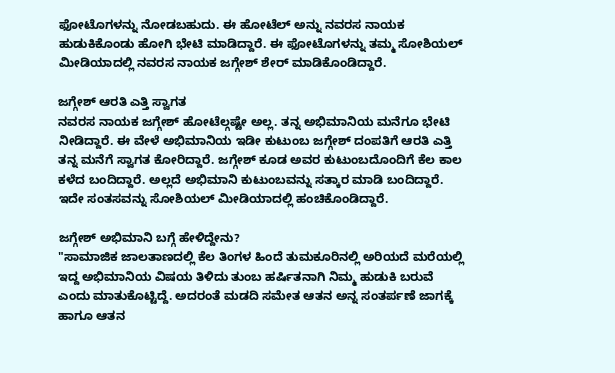ಫೋಟೊಗಳನ್ನು ನೋಡಬಹುದು. ಈ ಹೋಟೆಲ್ ಅನ್ನು ನವರಸ ನಾಯಕ ಹುಡುಕಿಕೊಂಡು ಹೋಗಿ ಭೇಟಿ ಮಾಡಿದ್ದಾರೆ. ಈ ಫೋಟೊಗಳನ್ನು ತಮ್ಮ ಸೋಶಿಯಲ್ ಮೀಡಿಯಾದಲ್ಲಿ ನವರಸ ನಾಯಕ ಜಗ್ಗೇಶ್ ಶೇರ್ ಮಾಡಿಕೊಂಡಿದ್ದಾರೆ.

ಜಗ್ಗೇಶ್ ಆರತಿ ಎತ್ತಿ ಸ್ವಾಗತ
ನವರಸ ನಾಯಕ ಜಗ್ಗೇಶ್ ಹೋಟೆಲ್ಗಷ್ಟೇ ಅಲ್ಲ. ತನ್ನ ಅಭಿಮಾನಿಯ ಮನೆಗೂ ಭೇಟಿ ನೀಡಿದ್ದಾರೆ. ಈ ವೇಳೆ ಅಭಿಮಾನಿಯ ಇಡೀ ಕುಟುಂಬ ಜಗ್ಗೇಶ್ ದಂಪತಿಗೆ ಆರತಿ ಎತ್ತಿ ತನ್ನ ಮನೆಗೆ ಸ್ವಾಗತ ಕೋರಿದ್ದಾರೆ. ಜಗ್ಗೇಶ್ ಕೂಡ ಅವರ ಕುಟುಂಬದೊಂದಿಗೆ ಕೆಲ ಕಾಲ ಕಳೆದ ಬಂದಿದ್ದಾರೆ. ಅಲ್ಲದೆ ಅಭಿಮಾನಿ ಕುಟುಂಬವನ್ನು ಸತ್ಕಾರ ಮಾಡಿ ಬಂದಿದ್ದಾರೆ. ಇದೇ ಸಂತಸವನ್ನು ಸೋಶಿಯಲ್ ಮೀಡಿಯಾದಲ್ಲಿ ಹಂಚಿಕೊಂಡಿದ್ದಾರೆ.

ಜಗ್ಗೇಶ್ ಅಭಿಮಾನಿ ಬಗ್ಗೆ ಹೇಳಿದ್ದೇನು?
"ಸಾಮಾಜಿಕ ಜಾಲತಾಣದಲ್ಲಿ ಕೆಲ ತಿಂಗಳ ಹಿಂದೆ ತುಮಕೂರಿನಲ್ಲಿ ಅರಿಯದೆ ಮರೆಯಲ್ಲಿ ಇದ್ದ ಅಭಿಮಾನಿಯ ವಿಷಯ ತಿಳಿದು ತುಂಬ ಹರ್ಷಿತನಾಗಿ ನಿಮ್ಮ ಹುಡುಕಿ ಬರುವೆ ಎಂದು ಮಾತುಕೊಟ್ಟಿದ್ದೆ. ಅದರಂತೆ ಮಡದಿ ಸಮೇತ ಆತನ ಅನ್ನ ಸಂತರ್ಪಣೆ ಜಾಗಕ್ಕೆ ಹಾಗೂ ಆತನ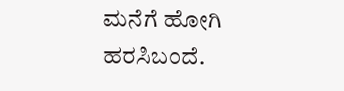ಮನೆಗೆ ಹೋಗಿ ಹರಸಿಬಂದೆ.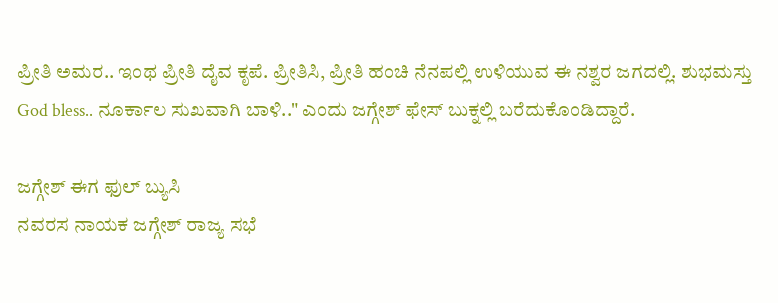ಪ್ರೀತಿ ಅಮರ.. ಇಂಥ ಪ್ರೀತಿ ದೈವ ಕೃಪೆ. ಪ್ರೀತಿಸಿ, ಪ್ರೀತಿ ಹಂಚಿ ನೆನಪಲ್ಲಿ ಉಳಿಯುವ ಈ ನಶ್ವರ ಜಗದಲ್ಲಿ. ಶುಭಮಸ್ತು God bless.. ನೂರ್ಕಾಲ ಸುಖವಾಗಿ ಬಾಳಿ.." ಎಂದು ಜಗ್ಗೇಶ್ ಫೇಸ್ ಬುಕ್ನಲ್ಲಿ ಬರೆದುಕೊಂಡಿದ್ದಾರೆ.

ಜಗ್ಗೇಶ್ ಈಗ ಫುಲ್ ಬ್ಯುಸಿ
ನವರಸ ನಾಯಕ ಜಗ್ಗೇಶ್ ರಾಜ್ಯ ಸಭೆ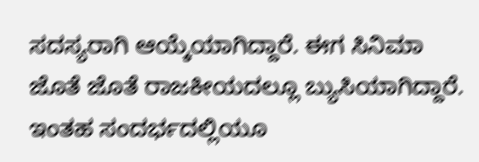ಸದಸ್ಯರಾಗಿ ಆಯ್ಕೆಯಾಗಿದ್ದಾರೆ. ಈಗ ಸಿನಿಮಾ ಜೊತೆ ಜೊತೆ ರಾಜಕೀಯದಲ್ಲೂ ಬ್ಯುಸಿಯಾಗಿದ್ದಾರೆ. ಇಂತಹ ಸಂದರ್ಭದಲ್ಲಿಯೂ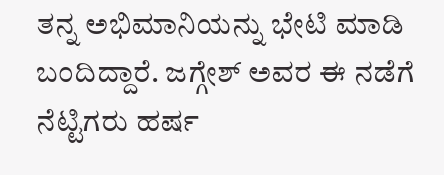ತನ್ನ ಅಭಿಮಾನಿಯನ್ನು ಭೇಟಿ ಮಾಡಿ ಬಂದಿದ್ದಾರೆ. ಜಗ್ಗೇಶ್ ಅವರ ಈ ನಡೆಗೆ ನೆಟ್ಟಿಗರು ಹರ್ಷ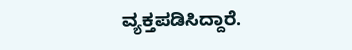ವ್ಯಕ್ತಪಡಿಸಿದ್ದಾರೆ.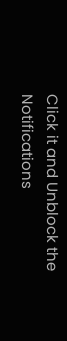Click it and Unblock the Notifications